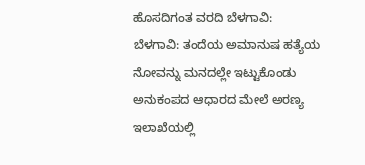ಹೊಸದಿಗಂತ ವರದಿ ಬೆಳಗಾವಿ:
ಬೆಳಗಾವಿ: ತಂದೆಯ ಅಮಾನುಷ ಹತ್ಯೆಯ ನೋವನ್ನು ಮನದಲ್ಲೇ ಇಟ್ಟುಕೊಂಡು ಅನುಕಂಪದ ಆಧಾರದ ಮೇಲೆ ಅರಣ್ಯ ಇಲಾಖೆಯಲ್ಲಿ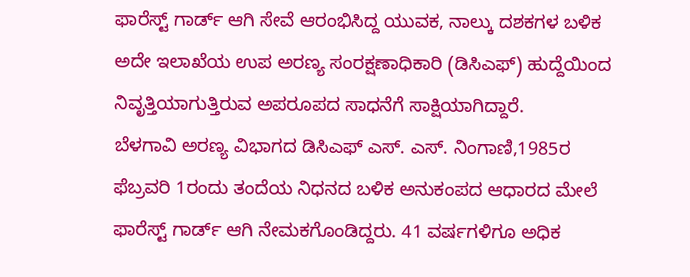ಫಾರೆಸ್ಟ್ ಗಾರ್ಡ್ ಆಗಿ ಸೇವೆ ಆರಂಭಿಸಿದ್ದ ಯುವಕ, ನಾಲ್ಕು ದಶಕಗಳ ಬಳಿಕ ಅದೇ ಇಲಾಖೆಯ ಉಪ ಅರಣ್ಯ ಸಂರಕ್ಷಣಾಧಿಕಾರಿ (ಡಿಸಿಎಫ್) ಹುದ್ದೆಯಿಂದ ನಿವೃತ್ತಿಯಾಗುತ್ತಿರುವ ಅಪರೂಪದ ಸಾಧನೆಗೆ ಸಾಕ್ಷಿಯಾಗಿದ್ದಾರೆ.
ಬೆಳಗಾವಿ ಅರಣ್ಯ ವಿಭಾಗದ ಡಿಸಿಎಫ್ ಎಸ್. ಎಸ್. ನಿಂಗಾಣಿ,1985ರ ಫೆಬ್ರವರಿ 1ರಂದು ತಂದೆಯ ನಿಧನದ ಬಳಿಕ ಅನುಕಂಪದ ಆಧಾರದ ಮೇಲೆ ಫಾರೆಸ್ಟ್ ಗಾರ್ಡ್ ಆಗಿ ನೇಮಕಗೊಂಡಿದ್ದರು. 41 ವರ್ಷಗಳಿಗೂ ಅಧಿಕ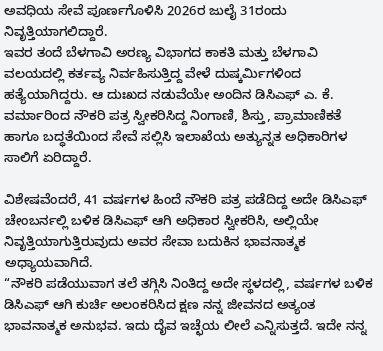ಅವಧಿಯ ಸೇವೆ ಪೂರ್ಣಗೊಳಿಸಿ 2026ರ ಜುಲೈ 31ರಂದು ನಿವೃತ್ತಿಯಾಗಲಿದ್ದಾರೆ.
ಇವರ ತಂದೆ ಬೆಳಗಾವಿ ಅರಣ್ಯ ವಿಭಾಗದ ಕಾಕತಿ ಮತ್ತು ಬೆಳಗಾವಿ ವಲಯದಲ್ಲಿ ಕರ್ತವ್ಯ ನಿರ್ವಹಿಸುತ್ತಿದ್ದ ವೇಳೆ ದುಷ್ಕರ್ಮಿಗಳಿಂದ ಹತ್ಯೆಯಾಗಿದ್ದರು. ಆ ದುಃಖದ ನಡುವೆಯೇ ಅಂದಿನ ಡಿಸಿಎಫ್ ಎ. ಕೆ. ವರ್ಮಾರಿಂದ ನೌಕರಿ ಪತ್ರ ಸ್ವೀಕರಿಸಿದ್ದ ನಿಂಗಾಣಿ, ಶಿಸ್ತು, ಪ್ರಾಮಾಣಿಕತೆ ಹಾಗೂ ಬದ್ಧತೆಯಿಂದ ಸೇವೆ ಸಲ್ಲಿಸಿ ಇಲಾಖೆಯ ಅತ್ಯುನ್ನತ ಅಧಿಕಾರಿಗಳ ಸಾಲಿಗೆ ಏರಿದ್ದಾರೆ.

ವಿಶೇಷವೆಂದರೆ, 41 ವರ್ಷಗಳ ಹಿಂದೆ ನೌಕರಿ ಪತ್ರ ಪಡೆದಿದ್ದ ಅದೇ ಡಿಸಿಎಫ್ ಚೇಂಬರ್ನಲ್ಲಿ ಬಳಿಕ ಡಿಸಿಎಫ್ ಆಗಿ ಅಧಿಕಾರ ಸ್ವೀಕರಿಸಿ, ಅಲ್ಲಿಯೇ ನಿವೃತ್ತಿಯಾಗುತ್ತಿರುವುದು ಅವರ ಸೇವಾ ಬದುಕಿನ ಭಾವನಾತ್ಮಕ ಅಧ್ಯಾಯವಾಗಿದೆ.
“ನೌಕರಿ ಪಡೆಯುವಾಗ ತಲೆ ತಗ್ಗಿಸಿ ನಿಂತಿದ್ದ ಅದೇ ಸ್ಥಳದಲ್ಲಿ, ವರ್ಷಗಳ ಬಳಿಕ ಡಿಸಿಎಫ್ ಆಗಿ ಕುರ್ಚಿ ಅಲಂಕರಿಸಿದ ಕ್ಷಣ ನನ್ನ ಜೀವನದ ಅತ್ಯಂತ ಭಾವನಾತ್ಮಕ ಅನುಭವ. ಇದು ದೈವ ಇಚ್ಛೆಯ ಲೀಲೆ ಎನ್ನಿಸುತ್ತದೆ. ಇದೇ ನನ್ನ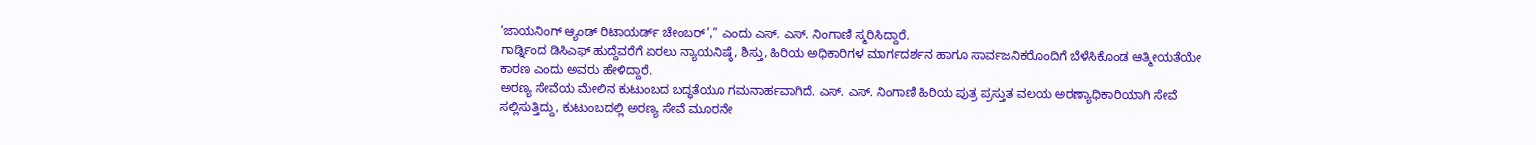‘ಜಾಯನಿಂಗ್ ಆ್ಯಂಡ್ ರಿಟಾಯರ್ಡ್ ಚೇಂಬರ್’,” ಎಂದು ಎಸ್. ಎಸ್. ನಿಂಗಾಣಿ ಸ್ಮರಿಸಿದ್ದಾರೆ.
ಗಾರ್ಡ್ನಿಂದ ಡಿಸಿಎಫ್ ಹುದ್ದೆವರೆಗೆ ಏರಲು ನ್ಯಾಯನಿಷ್ಠೆ, ಶಿಸ್ತು, ಹಿರಿಯ ಅಧಿಕಾರಿಗಳ ಮಾರ್ಗದರ್ಶನ ಹಾಗೂ ಸಾರ್ವಜನಿಕರೊಂದಿಗೆ ಬೆಳೆಸಿಕೊಂಡ ಆತ್ಮೀಯತೆಯೇ ಕಾರಣ ಎಂದು ಅವರು ಹೇಳಿದ್ದಾರೆ.
ಅರಣ್ಯ ಸೇವೆಯ ಮೇಲಿನ ಕುಟುಂಬದ ಬದ್ಧತೆಯೂ ಗಮನಾರ್ಹವಾಗಿದೆ. ಎಸ್. ಎಸ್. ನಿಂಗಾಣಿ ಹಿರಿಯ ಪುತ್ರ ಪ್ರಸ್ತುತ ವಲಯ ಅರಣ್ಯಾಧಿಕಾರಿಯಾಗಿ ಸೇವೆ ಸಲ್ಲಿಸುತ್ತಿದ್ದು, ಕುಟುಂಬದಲ್ಲಿ ಅರಣ್ಯ ಸೇವೆ ಮೂರನೇ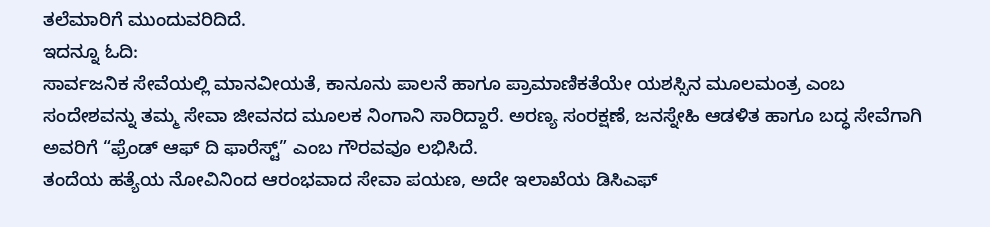ತಲೆಮಾರಿಗೆ ಮುಂದುವರಿದಿದೆ.
ಇದನ್ನೂ ಓದಿ:
ಸಾರ್ವಜನಿಕ ಸೇವೆಯಲ್ಲಿ ಮಾನವೀಯತೆ, ಕಾನೂನು ಪಾಲನೆ ಹಾಗೂ ಪ್ರಾಮಾಣಿಕತೆಯೇ ಯಶಸ್ಸಿನ ಮೂಲಮಂತ್ರ ಎಂಬ ಸಂದೇಶವನ್ನು ತಮ್ಮ ಸೇವಾ ಜೀವನದ ಮೂಲಕ ನಿಂಗಾನಿ ಸಾರಿದ್ದಾರೆ. ಅರಣ್ಯ ಸಂರಕ್ಷಣೆ, ಜನಸ್ನೇಹಿ ಆಡಳಿತ ಹಾಗೂ ಬದ್ಧ ಸೇವೆಗಾಗಿ ಅವರಿಗೆ “ಫ್ರೆಂಡ್ ಆಫ್ ದಿ ಫಾರೆಸ್ಟ್” ಎಂಬ ಗೌರವವೂ ಲಭಿಸಿದೆ.
ತಂದೆಯ ಹತ್ಯೆಯ ನೋವಿನಿಂದ ಆರಂಭವಾದ ಸೇವಾ ಪಯಣ, ಅದೇ ಇಲಾಖೆಯ ಡಿಸಿಎಫ್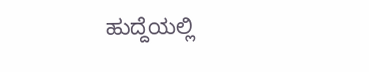ಹುದ್ದೆಯಲ್ಲಿ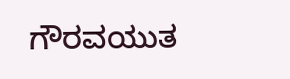ಗೌರವಯುತ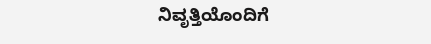ನಿವೃತ್ತಿಯೊಂದಿಗೆ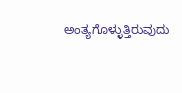ಅಂತ್ಯಗೊಳ್ಳುತ್ತಿರುವುದು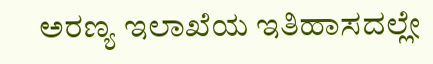ಅರಣ್ಯ ಇಲಾಖೆಯ ಇತಿಹಾಸದಲ್ಲೇ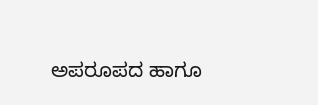ಅಪರೂಪದ ಹಾಗೂ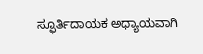ಸ್ಫೂರ್ತಿದಾಯಕ ಅಧ್ಯಾಯವಾಗಿ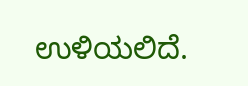ಉಳಿಯಲಿದೆ.